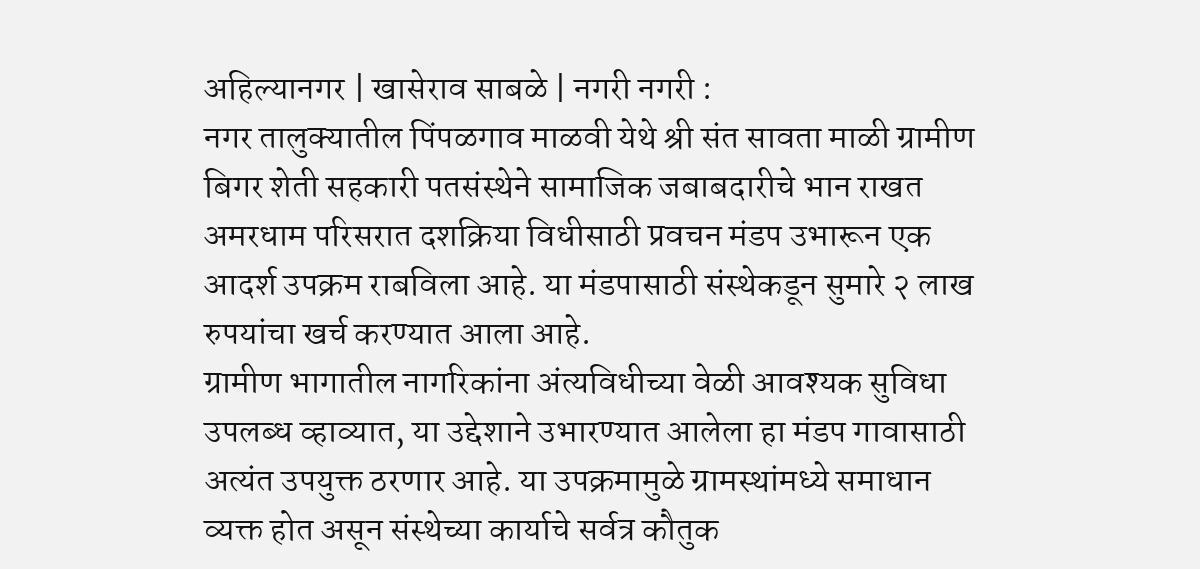अहिल्यानगर | खासेराव साबळे | नगरी नगरी :
नगर तालुक्यातील पिंपळगाव माळवी येथे श्री संत सावता माळी ग्रामीण बिगर शेती सहकारी पतसंस्थेने सामाजिक जबाबदारीचे भान राखत अमरधाम परिसरात दशक्रिया विधीसाठी प्रवचन मंडप उभारून एक आदर्श उपक्रम राबविला आहे. या मंडपासाठी संस्थेकडून सुमारे २ लाख रुपयांचा खर्च करण्यात आला आहे.
ग्रामीण भागातील नागरिकांना अंत्यविधीच्या वेळी आवश्यक सुविधा उपलब्ध व्हाव्यात, या उद्देशाने उभारण्यात आलेला हा मंडप गावासाठी अत्यंत उपयुक्त ठरणार आहे. या उपक्रमामुळे ग्रामस्थांमध्ये समाधान व्यक्त होत असून संस्थेच्या कार्याचे सर्वत्र कौतुक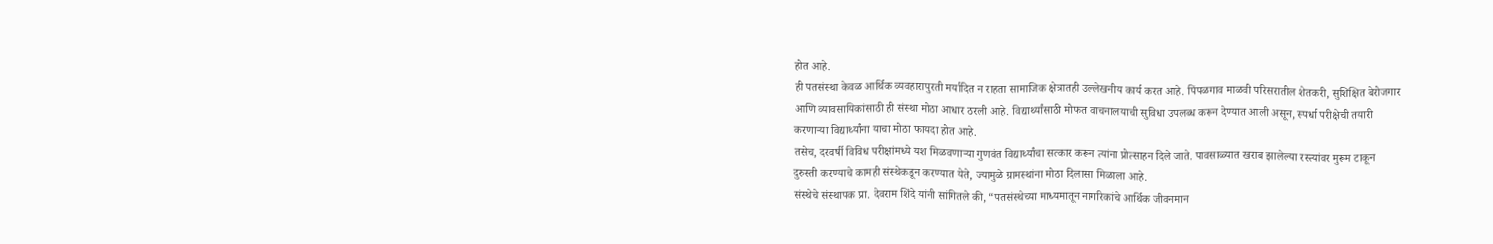होत आहे.
ही पतसंस्था केवळ आर्थिक व्यवहारापुरती मर्यादित न राहता सामाजिक क्षेत्रातही उल्लेखनीय कार्य करत आहे. पिंपळगाव माळवी परिसरातील शेतकरी, सुशिक्षित बेरोजगार आणि व्यावसायिकांसाठी ही संस्था मोठा आधार ठरली आहे. विद्यार्थ्यांसाठी मोफत वाचनालयाची सुविधा उपलब्ध करून देण्यात आली असून, स्पर्धा परीक्षेची तयारी करणाऱ्या विद्यार्थ्यांना याचा मोठा फायदा होत आहे.
तसेच, दरवर्षी विविध परीक्षांमध्ये यश मिळवणाऱ्या गुणवंत विद्यार्थ्यांचा सत्कार करून त्यांना प्रोत्साहन दिले जाते. पावसाळ्यात खराब झालेल्या रस्त्यांवर मुरूम टाकून दुरुस्ती करण्याचे कामही संस्थेकडून करण्यात येते, ज्यामुळे ग्रामस्थांना मोठा दिलासा मिळाला आहे.
संस्थेचे संस्थापक प्रा. देवराम शिंदे यांनी सांगितले की, “पतसंस्थेच्या माध्यमातून नागरिकांचे आर्थिक जीवनमान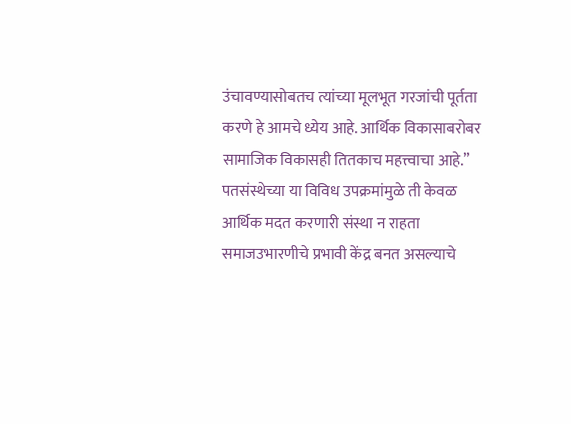उंचावण्यासोबतच त्यांच्या मूलभूत गरजांची पूर्तता करणे हे आमचे ध्येय आहे. आर्थिक विकासाबरोबर सामाजिक विकासही तितकाच महत्त्वाचा आहे.”
पतसंस्थेच्या या विविध उपक्रमांमुळे ती केवळ आर्थिक मदत करणारी संस्था न राहता समाजउभारणीचे प्रभावी केंद्र बनत असल्याचे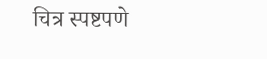चित्र स्पष्टपणे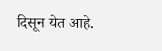दिसून येत आहे.